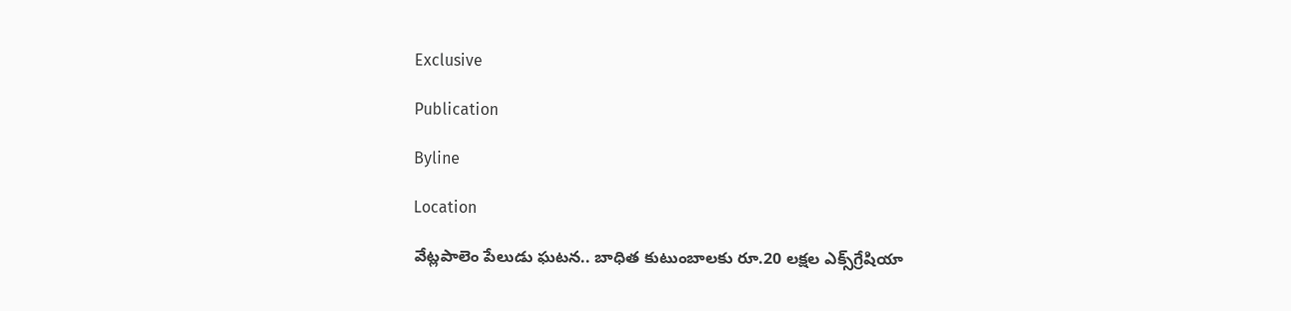Exclusive

Publication

Byline

Location

వేట్లపాలెం పేలుడు ఘటన.. బాధిత కుటుంబాలకు రూ.20 లక్షల ఎక్స్‌గ్రేషియా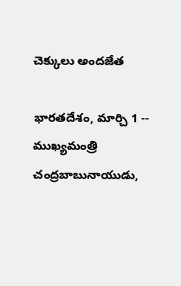చెక్కులు అందజేత

భారతదేశం, మార్చి 1 -- ముఖ్యమంత్రి చంద్రబాబునాయుడు,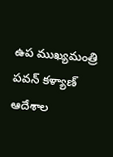ఉప ముఖ్యమంత్రి పవన్ కళ్యాణ్ ఆదేశాల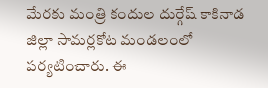మేరకు మంత్రి కందుల దుర్గేష్ కాకినాడ జిల్లా సామర్లకోట మండలంలో పర్యటించారు. ఈ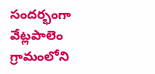సందర్భంగా వేట్లపాలెం గ్రామంలోని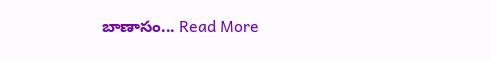బాణాసం... Read More